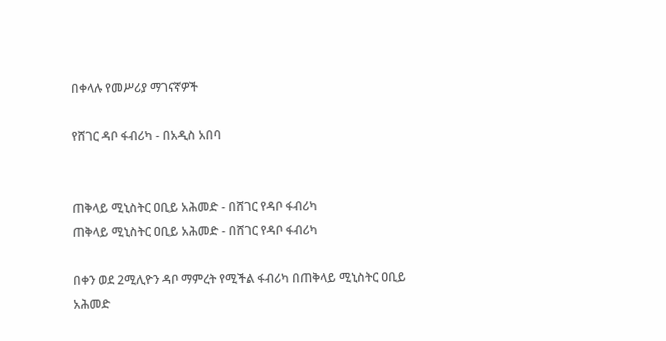በቀላሉ የመሥሪያ ማገናኛዎች

የሸገር ዳቦ ፋብሪካ - በአዲስ አበባ


ጠቅላይ ሚኒስትር ዐቢይ አሕመድ - በሸገር የዳቦ ፋብሪካ
ጠቅላይ ሚኒስትር ዐቢይ አሕመድ - በሸገር የዳቦ ፋብሪካ

በቀን ወደ 2ሚሊዮን ዳቦ ማምረት የሚችል ፋብሪካ በጠቅላይ ሚኒስትር ዐቢይ አሕመድ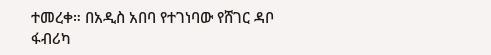ተመረቀ። በአዲስ አበባ የተገነባው የሸገር ዳቦ ፋብሪካ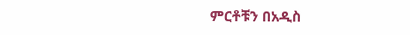ምርቶቹን በአዲስ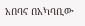አበባና በአካባቢው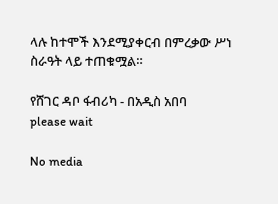ላሉ ከተሞች እንደሚያቀርብ በምረቃው ሥነ ስራዓት ላይ ተጠቁሟል።

የሸገር ዳቦ ፋብሪካ - በአዲስ አበባ
please wait

No media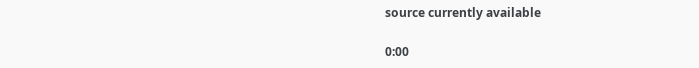source currently available

0:00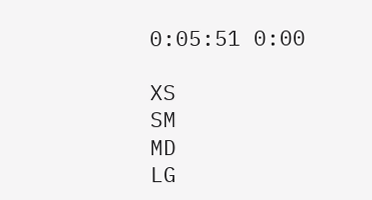0:05:51 0:00

XS
SM
MD
LG